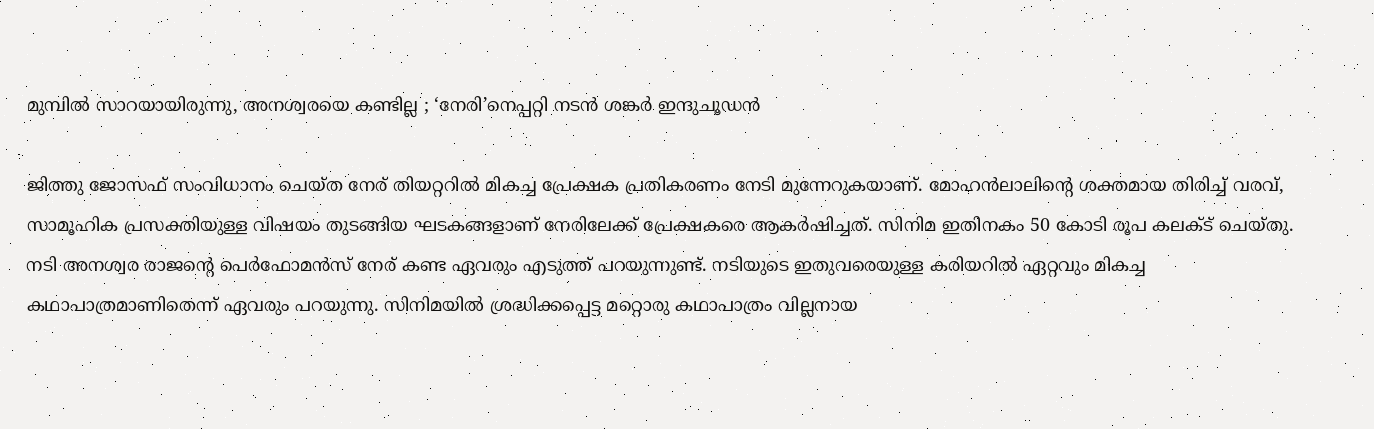മുമ്പിൽ സാറയായിരുന്നു, അനശ്വരയെ കണ്ടില്ല ; ‘നേരി’നെപ്പറ്റി നടൻ ശങ്കർ ഇന്ദുചൂഡൻ

ജിത്തു ജോസഫ് സംവിധാനം ചെയ്ത നേര് തിയറ്ററിൽ മികച്ച പ്രേക്ഷക പ്രതികരണം നേടി മുന്നേറുകയാണ്. മോഹൻലാലിന്റെ ശക്തമായ തിരിച്ച് വരവ്, സാമൂഹിക പ്രസക്തിയുള്ള വിഷയം തുടങ്ങിയ ഘടകങ്ങളാണ് നേരിലേക്ക് പ്രേക്ഷകരെ ആകർഷിച്ചത്. സിനിമ ഇതിനകം 50 കോടി രൂപ കലക്‌ട് ചെയ്തു. നടി അനശ്വര രാജന്റെ പെർഫോമൻസ് നേര് കണ്ട ഏവരും എടുത്ത് പറയുന്നുണ്ട്. നടിയുടെ ഇതുവരെയുള്ള കരിയറിൽ ഏറ്റവും മികച്ച കഥാപാത്രമാണിതെന്ന് ഏവരും പറയുന്നു. സിനിമയിൽ ശ്രദ്ധിക്കപ്പെട്ട മറ്റൊരു കഥാപാത്രം വില്ലനായ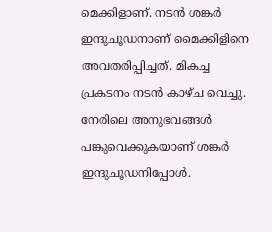മെക്കിളാണ്. നടൻ ശങ്കർ ഇന്ദുചൂഡനാണ് മൈക്കിളിനെ അവതരിപ്പിച്ചത്. മികച്ച പ്രക‌ടനം നടൻ കാഴ്ച വെച്ചു. നേരിലെ അനുഭവങ്ങൾ പങ്കുവെക്കുകയാണ് ശങ്കർ ഇന്ദുചൂഡനിപ്പോൾ.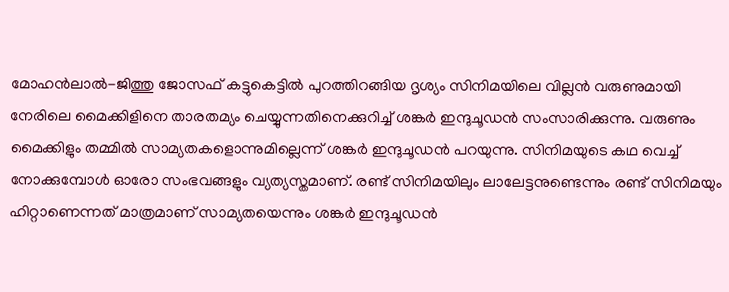മോഹൻലാൽ-ജിത്തു ജോസഫ് കട്ടുകെട്ടിൽ പുറത്തിറങ്ങിയ ദൃശ്യം സിനിമയിലെ വില്ലൻ വരുണുമായി നേരിലെ മൈക്കിളിനെ താരതമ്യം ചെയ്യുന്നതിനെക്കുറിച്ച് ശങ്കർ ഇന്ദുചൂഡൻ സംസാരിക്കുന്നു. വരുണും മൈക്കിളും തമ്മിൽ സാമ്യതകളൊന്നുമില്ലെന്ന് ശങ്കർ ഇന്ദുചൂഡൻ പറയുന്നു. സിനിമയുടെ കഥ വെച്ച് നോക്കുമ്പോൾ ഓരോ സംഭവങ്ങളും വ്യത്യസ്തമാണ്. രണ്ട് സിനിമയിലും ലാലേട്ടനുണ്ടെന്നും രണ്ട് സിനിമയും ഹിറ്റാണെന്നത് മാത്രമാണ് സാമ്യതയെന്നും ശങ്കർ ഇന്ദുചൂഡൻ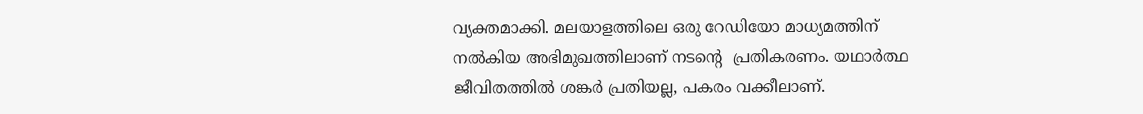വ്യക്തമാക്കി. മലയാളത്തിലെ ഒരു റേഡിയോ മാധ്യമത്തിന് നൽകിയ അഭിമുഖത്തിലാണ് നടന്റെ  പ്രതികരണം. യഥാർത്ഥ ജീവിതത്തിൽ ശങ്കർ പ്രതിയല്ല, പകരം വക്കീലാണ്.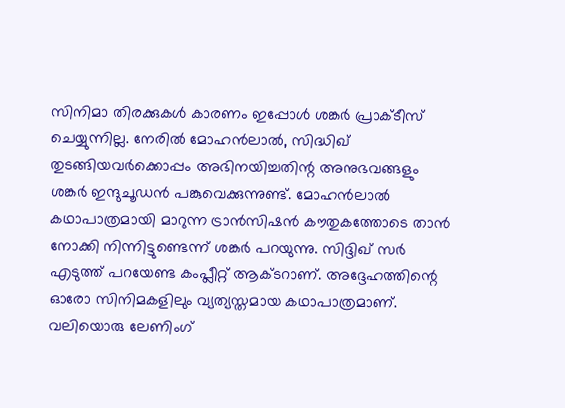സിനിമാ തിരക്കുകൾ കാരണം ഇപ്പോൾ ശങ്കർ പ്രാക്ടീസ് ചെയ്യുന്നില്ല. നേരിൽ മോഹൻലാൽ, സിദ്ധിഖ് തുടങ്ങിയവർക്കൊപ്പം അഭിനയിച്ചതിന്റ അനുഭവങ്ങളും ശങ്കർ ഇന്ദുചൂഡൻ പങ്കുവെക്കുന്നുണ്ട്. മോഹൻലാൽ കഥാപാത്രമായി മാറുന്ന ട്രാൻസിഷൻ കൗതുകത്തോടെ താൻ നോക്കി നിന്നിട്ടുണ്ടെന്ന് ശങ്കർ പറയുന്നു. സിദ്ദിഖ് സർ എടുത്ത് പറയേണ്ട കംപ്ലീറ്റ് ആക്ടറാണ്. അദ്ദേഹത്തിന്റെ ഓരോ സിനിമകളിലും വ്യത്യസ്തമായ കഥാപാത്രമാണ്. വലിയൊരു ലേണിംഗ്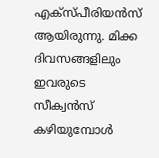എക്സ്പീരിയൻസ് ആയിരുന്നു. മിക്ക ദിവസങ്ങളിലും ഇവരുടെ സീക്വൻസ് കഴിയുമ്പോൾ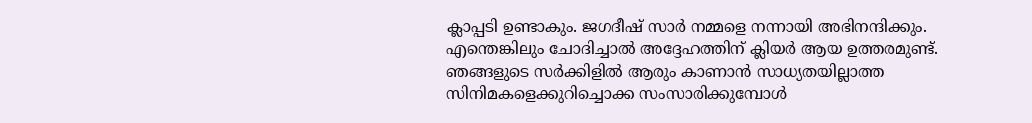ക്ലാപ്പടി ഉണ്ടാകും. ജഗദീഷ് സാർ നമ്മളെ നന്നായി അഭിനന്ദിക്കും. എന്തെങ്കിലും ചോദിച്ചാൽ അദ്ദേഹത്തിന് ക്ലിയർ ആയ ഉത്തരമുണ്ട്. ഞങ്ങളുടെ സർക്കിളിൽ ആരും കാണാൻ സാധ്യതയില്ലാത്ത സിനിമകളെക്കുറിച്ചൊക്ക സംസാരിക്കുമ്പോൾ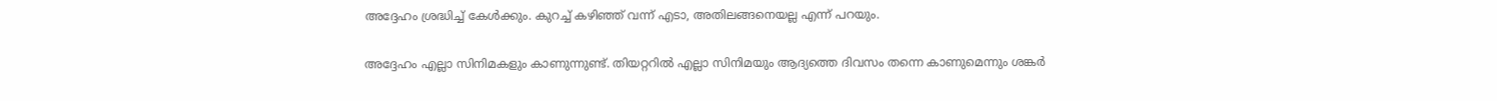അദ്ദേഹം ശ്രദ്ധിച്ച് കേൾക്കും. കുറച്ച് കഴിഞ്ഞ് വന്ന് എടാ, അതിലങ്ങനെയല്ല എന്ന് പറയും.

അദ്ദേഹം എല്ലാ സിനിമകളും കാണുന്നുണ്ട്. തിയറ്ററിൽ എല്ലാ സിനിമയും ആദ്യത്തെ ദിവസം തന്നെ കാണുമെന്നും ശങ്കർ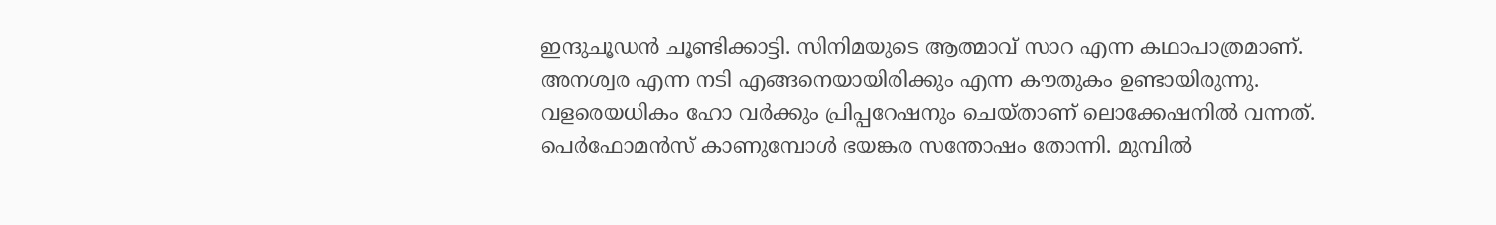ഇന്ദുചൂഡൻ ചൂണ്ടിക്കാട്ടി. സിനിമയുടെ ആത്മാവ് സാറ എന്ന കഥാപാത്രമാണ്. അനശ്വര എന്ന നടി എങ്ങനെയായിരിക്കും എന്ന കൗതുകം ഉണ്ടായിരുന്നു. വളരെയധികം ഹോ വർക്കും പ്രിപ്പറേഷനും ചെയ്താണ് ലൊക്കേഷനിൽ വന്നത്. പെർഫോമൻസ് കാണുമ്പോൾ ഭയങ്കര സന്തോഷം തോന്നി. മുമ്പിൽ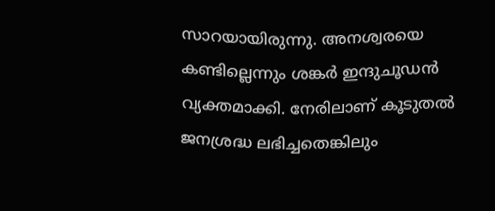സാറയായിരുന്നു. അനശ്വരയെ കണ്ടില്ലെന്നും ശങ്കർ ഇന്ദുചൂഡൻ വ്യക്തമാക്കി. നേരിലാണ് കൂടുതൽ ജനശ്രദ്ധ ലഭിച്ചതെങ്കിലും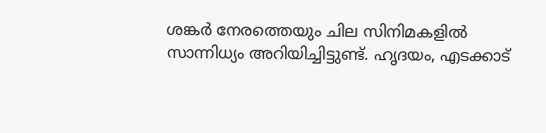ശങ്കർ നേരത്തെയും ചില സിനിമകളിൽ സാന്നിധ്യം അറിയിച്ചിട്ടുണ്ട്. ഹൃദയം, എടക്കാട്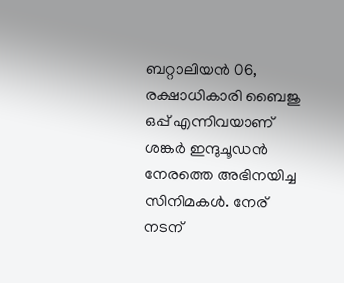ബറ്റാലിയൻ 06, രക്ഷാധികാരി ബൈജു ഒപ്പ് എന്നിവയാണ് ശങ്കർ ഇന്ദുചൂഡൻ നേരത്തെ അഭിനയിച്ച സിനിമകൾ. നേര് നടന്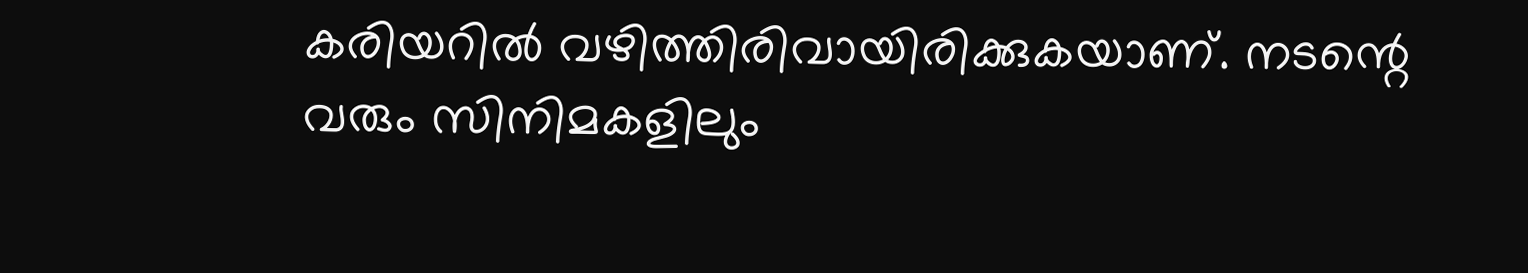കരിയറിൽ വഴിത്തിരിവായിരിക്കുകയാണ്. നടന്റെ വരും സിനിമകളിലും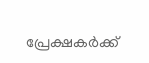പ്രേക്ഷകർക്ക്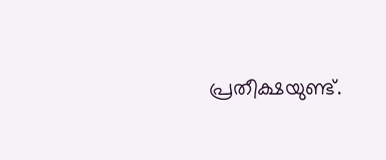പ്രതീക്ഷയുണ്ട്.